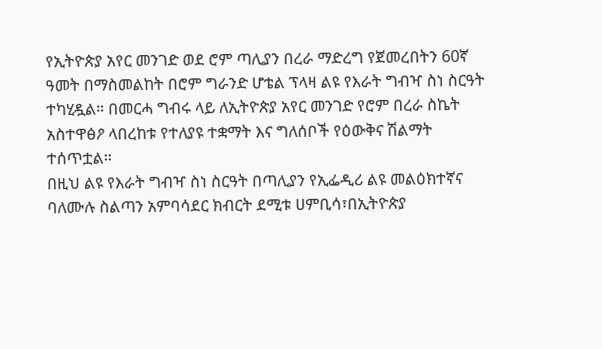የኢትዮጵያ አየር መንገድ ወደ ሮም ጣሊያን በረራ ማድረግ የጀመረበትን 60ኛ ዓመት በማስመልከት በሮም ግራንድ ሆቴል ፕላዛ ልዩ የእራት ግብዣ ስነ ስርዓት ተካሂዷል። በመርሓ ግብሩ ላይ ለኢትዮጵያ አየር መንገድ የሮም በረራ ስኬት አስተዋፅዖ ላበረከቱ የተለያዩ ተቋማት እና ግለሰቦች የዕውቅና ሽልማት ተሰጥቷል።
በዚህ ልዩ የእራት ግብዣ ስነ ስርዓት በጣሊያን የኢፌዲሪ ልዩ መልዕክተኛና ባለሙሉ ስልጣን አምባሳደር ክብርት ደሚቱ ሀምቢሳ፣በኢትዮጵያ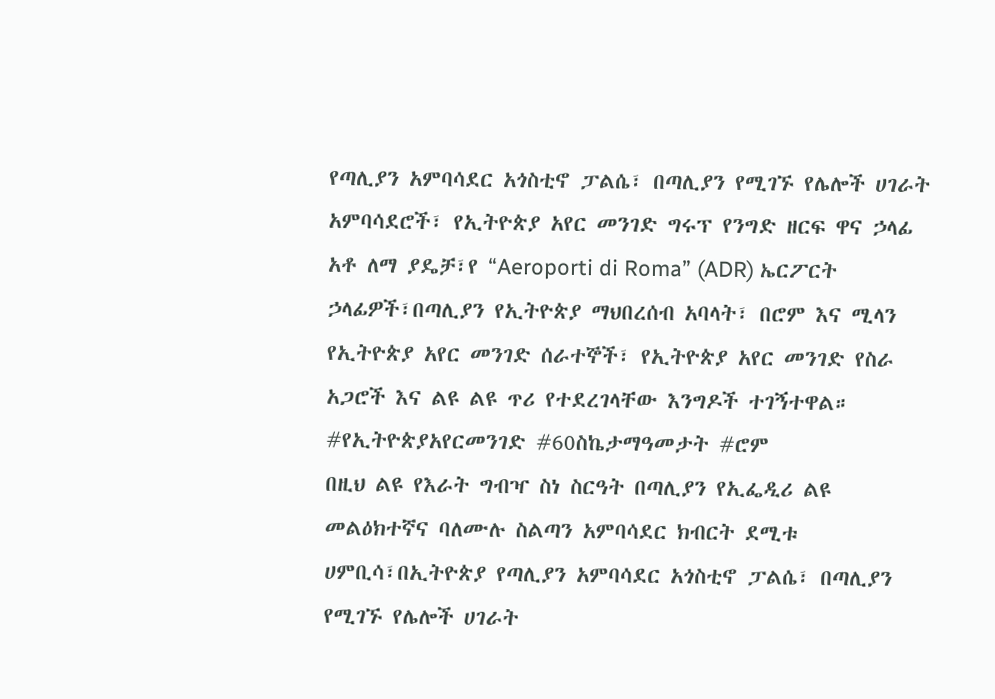የጣሊያን አምባሳደር አጎስቲኖ ፓልሴ፣ በጣሊያን የሚገኙ የሌሎች ሀገራት አምባሳደሮች፣ የኢትዮጵያ አየር መንገድ ግሩፕ የንግድ ዘርፍ ዋና ኃላፊ አቶ ለማ ያዴቻ፣የ “Aeroporti di Roma” (ADR) ኤርፖርት ኃላፊዎች፣በጣሊያን የኢትዮጵያ ማህበረሰብ አባላት፣ በሮም እና ሚላን የኢትዮጵያ አየር መንገድ ሰራተኞች፣ የኢትዮጵያ አየር መንገድ የስራ አጋሮች እና ልዩ ልዩ ጥሪ የተደረገላቸው እንግዶች ተገኝተዋል።
#የኢትዮጵያአየርመንገድ #60ስኬታማዓመታት #ሮም
በዚህ ልዩ የእራት ግብዣ ስነ ስርዓት በጣሊያን የኢፌዲሪ ልዩ መልዕክተኛና ባለሙሉ ስልጣን አምባሳደር ክብርት ደሚቱ ሀምቢሳ፣በኢትዮጵያ የጣሊያን አምባሳደር አጎስቲኖ ፓልሴ፣ በጣሊያን የሚገኙ የሌሎች ሀገራት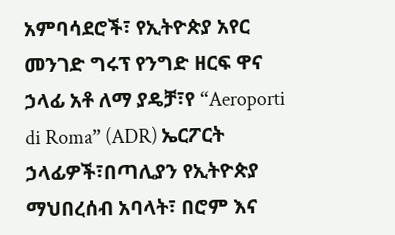አምባሳደሮች፣ የኢትዮጵያ አየር መንገድ ግሩፕ የንግድ ዘርፍ ዋና ኃላፊ አቶ ለማ ያዴቻ፣የ “Aeroporti di Roma” (ADR) ኤርፖርት ኃላፊዎች፣በጣሊያን የኢትዮጵያ ማህበረሰብ አባላት፣ በሮም እና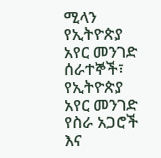ሚላን የኢትዮጵያ አየር መንገድ ሰራተኞች፣ የኢትዮጵያ አየር መንገድ የስራ አጋሮች እና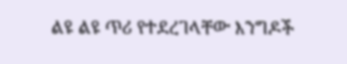ልዩ ልዩ ጥሪ የተደረገላቸው እንግዶች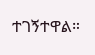ተገኝተዋል።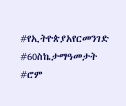#የኢትዮጵያአየርመንገድ #60ስኬታማዓመታት #ሮም